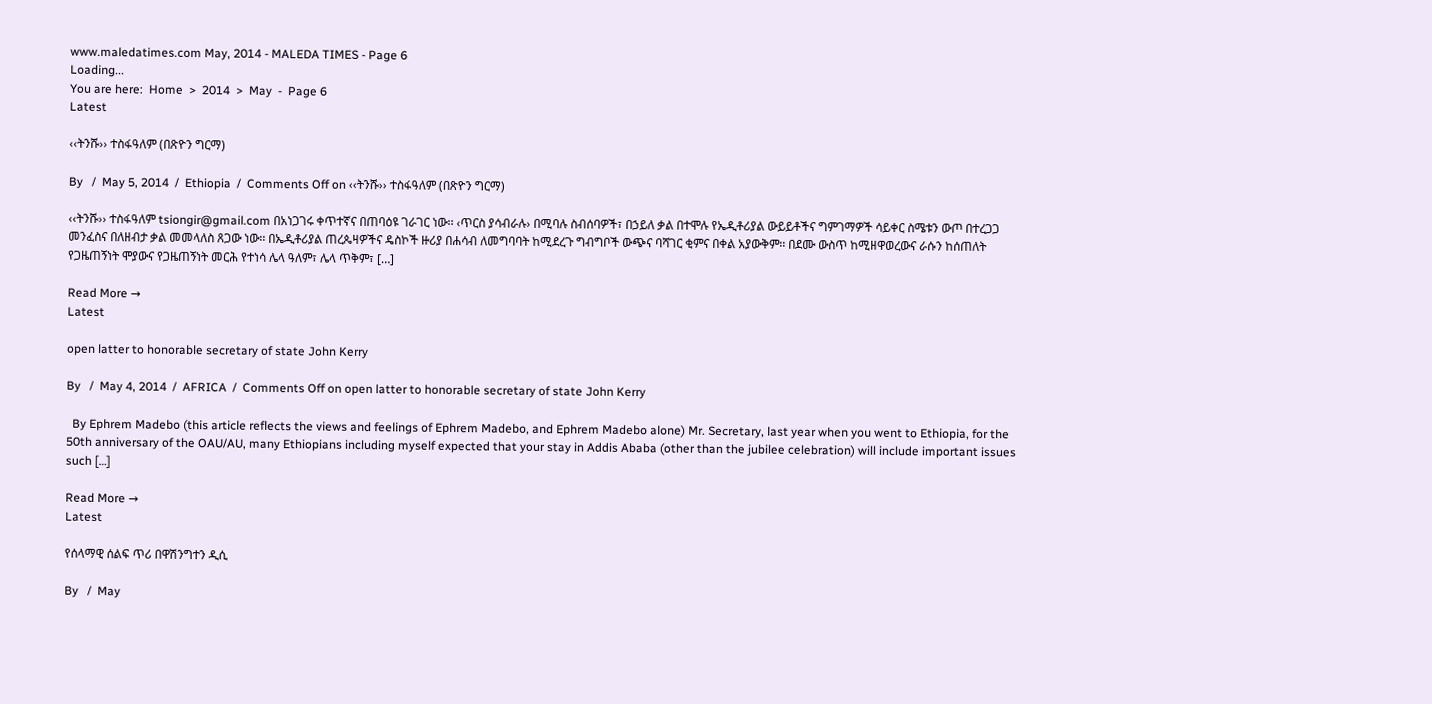www.maledatimes.com May, 2014 - MALEDA TIMES - Page 6
Loading...
You are here:  Home  >  2014  >  May  -  Page 6
Latest

‹‹ትንሹ›› ተስፋዓለም (በጽዮን ግርማ)

By   /  May 5, 2014  /  Ethiopia  /  Comments Off on ‹‹ትንሹ›› ተስፋዓለም (በጽዮን ግርማ)

‹‹ትንሹ›› ተስፋዓለም tsiongir@gmail.com በአነጋገሩ ቀጥተኛና በጠባዕዩ ገራገር ነው፡፡ ‹ጥርስ ያሳብራሉ› በሚባሉ ስብሰባዎች፣ በኃይለ ቃል በተሞሉ የኤዲቶሪያል ውይይቶችና ግምገማዎች ሳይቀር ስሜቱን ውጦ በተረጋጋ መንፈስና በለዘብታ ቃል መመላለስ ጸጋው ነው፡፡ በኤዲቶሪያል ጠረጴዛዎችና ዴስኮች ዙሪያ በሐሳብ ለመግባባት ከሚደረጉ ግብግቦች ውጭና ባሻገር ቂምና በቀል አያውቅም፡፡ በደሙ ውስጥ ከሚዘዋወረውና ራሱን ከሰጠለት የጋዜጠኝነት ሞያውና የጋዜጠኝነት መርሕ የተነሳ ሌላ ዓለም፣ ሌላ ጥቅም፣ […]

Read More →
Latest

open latter to honorable secretary of state John Kerry

By   /  May 4, 2014  /  AFRICA  /  Comments Off on open latter to honorable secretary of state John Kerry

  By Ephrem Madebo (this article reflects the views and feelings of Ephrem Madebo, and Ephrem Madebo alone) Mr. Secretary, last year when you went to Ethiopia, for the 50th anniversary of the OAU/AU, many Ethiopians including myself expected that your stay in Addis Ababa (other than the jubilee celebration) will include important issues such […]

Read More →
Latest

የሰላማዊ ሰልፍ ጥሪ በዋሽንግተን ዲሲ

By   /  May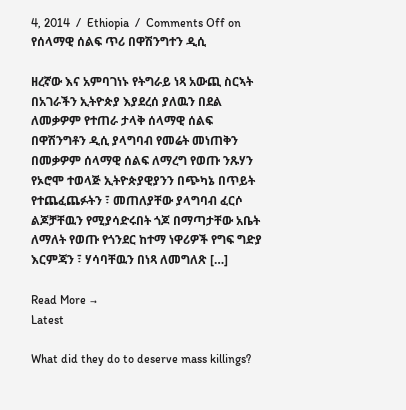4, 2014  /  Ethiopia  /  Comments Off on የሰላማዊ ሰልፍ ጥሪ በዋሽንግተን ዲሲ

ዘረኛው እና አምባገነኑ የትግራይ ነጻ አውጪ ስርኣት በአገራችን ኢትዮጵያ እያደረሰ ያለዉን በደል ለመቃዎም የተጠራ ታላቅ ሰላማዊ ሰልፍ በዋሽንግቶን ዲሲ ያላግባብ የመሬት መነጠቅን በመቃዎም ሰላማዊ ሰልፍ ለማረግ የወጡ ንጹሃን የኦሮሞ ተወላጅ ኢትዮጵያዊያንን በጭካኔ በጥይት የተጨፈጨፉትን ፣ መጠለያቸው ያላግባብ ፈርሶ ልጆቻቸዉን የሚያሳድሩበት ጎጆ በማጣታቸው አቤት ለማለት የወጡ የጎንደር ከተማ ነዋሪዎች የግፍ ግድያ እርምጃን ፣ ሃሳባቸዉን በነጻ ለመግለጽ […]

Read More →
Latest

What did they do to deserve mass killings?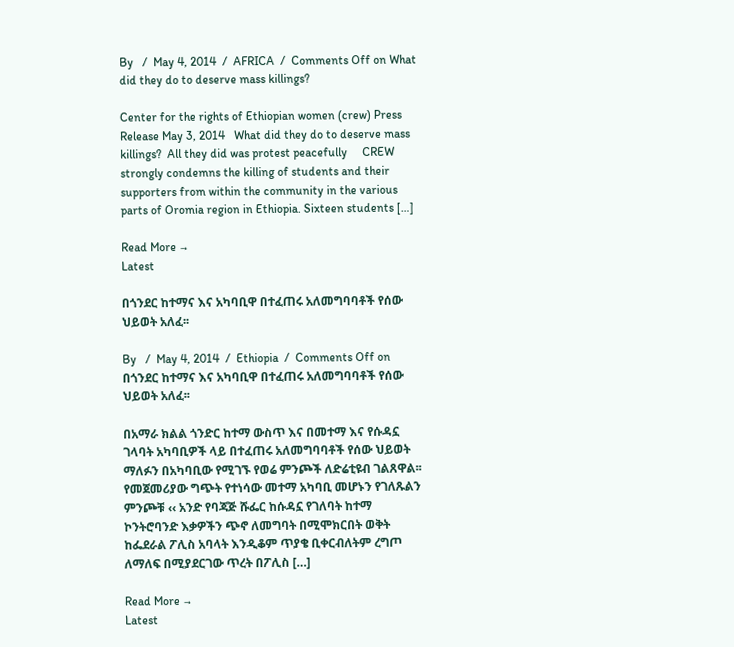By   /  May 4, 2014  /  AFRICA  /  Comments Off on What did they do to deserve mass killings?

Center for the rights of Ethiopian women (crew) Press Release May 3, 2014   What did they do to deserve mass killings?  All they did was protest peacefully     CREW strongly condemns the killing of students and their supporters from within the community in the various parts of Oromia region in Ethiopia. Sixteen students […]

Read More →
Latest

በጎንደር ከተማና እና አካባቢዋ በተፈጠሩ አለመግባባቶች የሰው ህይወት አለፈ፡፡

By   /  May 4, 2014  /  Ethiopia  /  Comments Off on በጎንደር ከተማና እና አካባቢዋ በተፈጠሩ አለመግባባቶች የሰው ህይወት አለፈ፡፡

በአማራ ክልል ጎንድር ከተማ ውስጥ እና በመተማ እና የሱዳኗ ገላባት አካባቢዎች ላይ በተፈጠሩ አለመግባባቶች የሰው ህይወት ማለፉን በአካባቢው የሚገኙ የወሬ ምንጮች ለድሬቲዩብ ገልጸዋል፡፡ የመጀመሪያው ግጭት የተነሳው መተማ አካባቢ መሆኑን የገለጹልን ምንጮቹ ‹‹ አንድ የባጃጅ ሹፌር ከሱዳኗ የገለባት ከተማ ኮንትሮባንድ እቃዎችን ጭኖ ለመግባት በሚሞክርበት ወቅት ከፌደራል ፖሊስ አባላት እንዲቆም ጥያቄ ቢቀርብለትም ረግጦ ለማለፍ በሚያደርገው ጥረት በፖሊስ […]

Read More →
Latest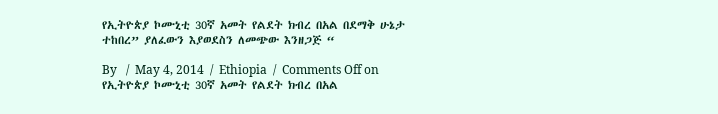የኢትዮጵያ ኮሙኒቲ 30ኛ አመት የልደት ክብረ በአል በደማቅ ሁኔታ ተከበረ” ያለፈውን እያወደስን ለመጭው እንዘጋጅ “

By   /  May 4, 2014  /  Ethiopia  /  Comments Off on የኢትዮጵያ ኮሙኒቲ 30ኛ አመት የልደት ክብረ በአል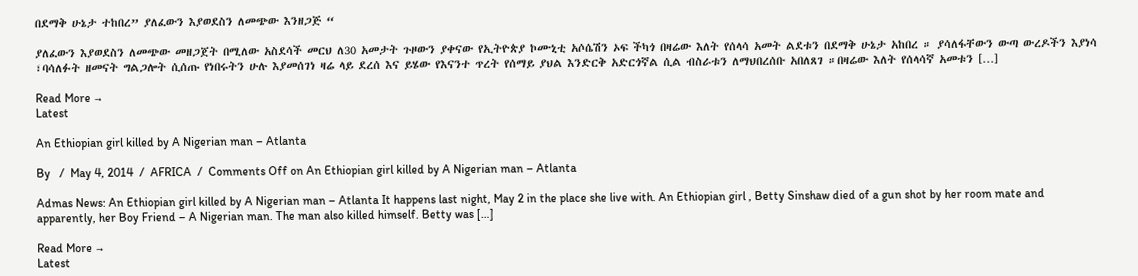በደማቅ ሁኔታ ተከበረ” ያለፈውን እያወደስን ለመጭው እንዘጋጅ “

ያለፈውን እያወደስን ለመጭው መዘጋጀት በሚለው አስደሳች መርህ ለ30 አመታት ጉዞውን ያቀናው የኢትዮጵያ ኮሙኒቲ አሶሴሽን ኦፍ ችካጎ በዛሬው እለት የሰላሳ አመት ልደቱን በደማቅ ሁኔታ አከበረ ። ያሳለፋቸውን ውጣ ውረዶችን እያነሳ ፣ባሳለፉት ዘመናት ግልጋሎት ሲሰጡ የነበሩትን ሁሉ እያመሰገነ ዛሬ ላይ ደረሰ እና ይሄው የእናንተ ጥረት የሰማይ ያህል እንድርቅ አድርጎኛል ሲል ብስራቱን ለማህበረሰቡ አበለጸገ ።በዛሬው እለት የሰላሳኛ አመቱን […]

Read More →
Latest

An Ethiopian girl killed by A Nigerian man – Atlanta

By   /  May 4, 2014  /  AFRICA  /  Comments Off on An Ethiopian girl killed by A Nigerian man – Atlanta

Admas News: An Ethiopian girl killed by A Nigerian man – Atlanta It happens last night, May 2 in the place she live with. An Ethiopian girl , Betty Sinshaw died of a gun shot by her room mate and apparently, her Boy Friend – A Nigerian man. The man also killed himself. Betty was […]

Read More →
Latest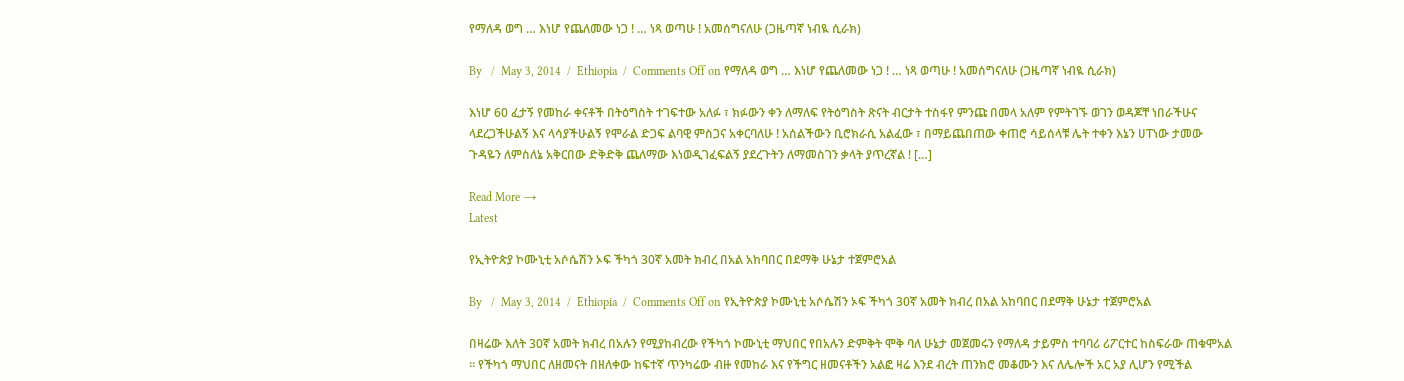የማለዳ ወግ … እነሆ የጨለመው ነጋ ! … ነጻ ወጣሁ ! አመሰግናለሁ (ጋዜጣኛ ነብዪ ሲራክ)

By   /  May 3, 2014  /  Ethiopia  /  Comments Off on የማለዳ ወግ … እነሆ የጨለመው ነጋ ! … ነጻ ወጣሁ ! አመሰግናለሁ (ጋዜጣኛ ነብዪ ሲራክ)

እነሆ 60 ፈታኝ የመከራ ቀናቶች በትዕግስት ተገፍተው አለፉ ፣ ክፉውን ቀን ለማለፍ የትዕግስት ጽናት ብርታት ተስፋየ ምንጩ በመላ አለም የምትገኙ ወገን ወዳጆቸ ነበራችሁና ላደረጋችሁልኝ እና ላሳያችሁልኝ የሞራል ድጋፍ ልባዊ ምስጋና አቀርባለሁ ! አሰልችውን ቢሮክራሲ አልፈው ፣ በማይጨበጠው ቀጠሮ ሳይሰላቹ ሌት ተቀን እኔን ሀፐነው ታመው ጉዳዬን ለምስለኔ አቅርበው ድቅድቅ ጨለማው እነወዲገፈፍልኝ ያደረጉትን ለማመስገን ቃላት ያጥረኛል ! […]

Read More →
Latest

የኢትዮጵያ ኮሙኒቲ አሶሴሽን ኦፍ ችካጎ 30ኛ አመት ክብረ በአል አከባበር በደማቅ ሁኔታ ተጀምሮአል

By   /  May 3, 2014  /  Ethiopia  /  Comments Off on የኢትዮጵያ ኮሙኒቲ አሶሴሽን ኦፍ ችካጎ 30ኛ አመት ክብረ በአል አከባበር በደማቅ ሁኔታ ተጀምሮአል

በዛሬው እለት 30ኛ አመት ክብረ በአሉን የሚያከብረው የችካጎ ኮሙኒቲ ማህበር የበአሉን ድምቅት ሞቅ ባለ ሁኔታ መጀመሩን የማለዳ ታይምስ ተባባሪ ሪፖርተር ከስፍራው ጠቁሞአል ። የችካጎ ማህበር ለዘመናት በዘለቀው ከፍተኛ ጥንካሬው ብዙ የመከራ እና የችግር ዘመናቶችን አልፎ ዛሬ እንደ ብረት ጠንክሮ መቆሙን እና ለሌሎች አር አያ ሊሆን የሚችል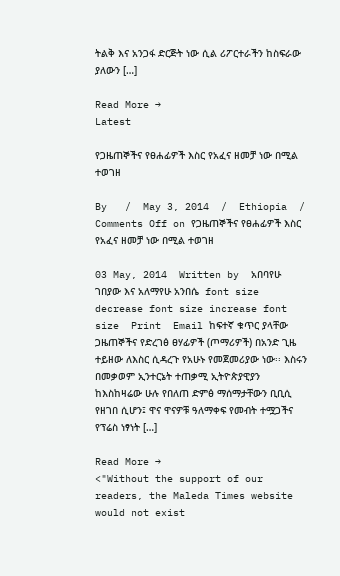ትልቅ እና አንጋፋ ድርጅት ነው ሲል ሪፖርተራችን ከስፍራው ያለውን […]

Read More →
Latest

የጋዜጠኞችና የፀሐፊዎች እስር የአፈና ዘመቻ ነው በሚል ተወገዘ

By   /  May 3, 2014  /  Ethiopia  /  Comments Off on የጋዜጠኞችና የፀሐፊዎች እስር የአፈና ዘመቻ ነው በሚል ተወገዘ

03 May, 2014  Written by  አበባየሁ ገበያው እና አለማየሁ አንበሴ  font size decrease font size increase font size  Print  Email ከፍተኛ ቁጥር ያላቸው ጋዜጠኞችና የድረገፅ ፀሃፊዎች (ጦማሪዎች) በአንድ ጊዜ ተይዘው ለእስር ሲዳረጉ የአሁኑ የመጀመሪያው ነው፡፡ እስሩን በመቃወም ኢንተርኔት ተጠቃሚ ኢትዮጵያዊያን ከእስከዛሬው ሁሉ የበለጠ ድምፅ ማሰማታቸውን ቢቢሲ የዘገበ ሲሆን፤ ዋና ዋናዎቹ ዓለማቀፍ የመብት ተሟጋችና የፕሬስ ነፃነት […]

Read More →
<"Without the support of our readers, the Maleda Times website would not exist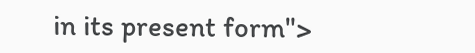in its present form">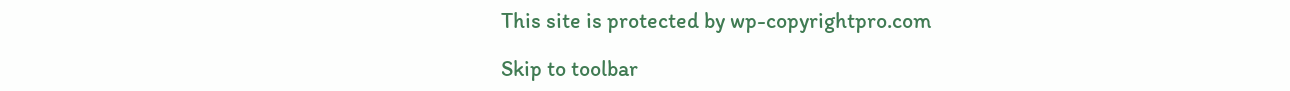This site is protected by wp-copyrightpro.com

Skip to toolbar